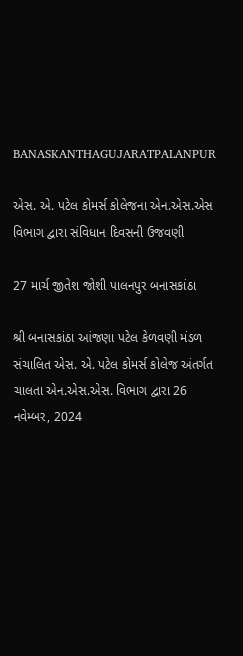BANASKANTHAGUJARATPALANPUR

એસ. એ. પટેલ કોમર્સ કોલેજના એન.એસ.એસ વિભાગ દ્વારા સંવિધાન દિવસની ઉજવણી

27 માર્ચ જીતેશ જોશી પાલનપુર બનાસકાંઠા

શ્રી બનાસકાંઠા આંજણા પટેલ કેળવણી મંડળ સંચાલિત એસ. એ. પટેલ કોમર્સ કોલેજ અંતર્ગત ચાલતા એન.એસ.એસ. વિભાગ દ્વારા 26 નવેમ્બર, 2024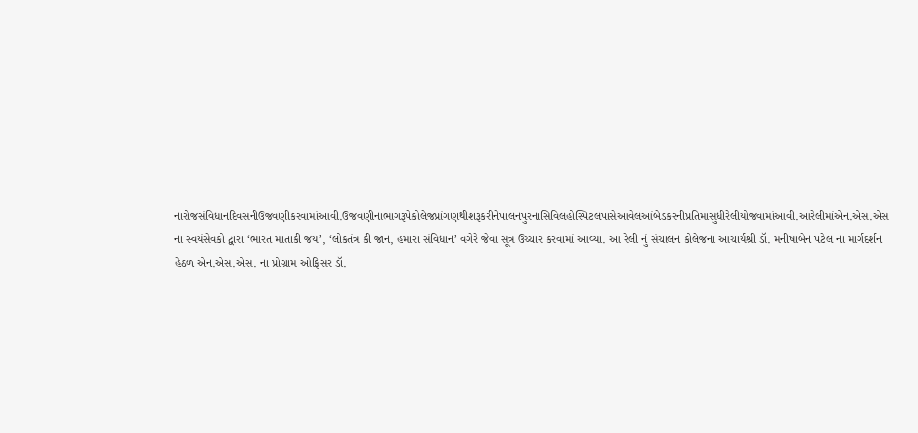નારોજસંવિધાનદિવસનીઉજવણીકરવામાંઆવી.ઉજવણીનાભાગરૂપેકોલેજપ્રાંગણથીશરૂકરીનેપાલનપુરનાસિવિલહોસ્પિટલપાસેઆવેલઆંબેડકરનીપ્રતિમાસુધીરેલીયોજવામાંઆવી.આરેલીમાંએન.એસ.એસ ના સ્વયંસેવકો દ્વારા ‘ભારત માતાકી જય’, ‘લોકતંત્ર કી જાન, હમારા સંવિધાન’ વગેરે જેવા સૂત્ર ઉચ્ચાર કરવામાં આવ્યા. આ રેલી નું સંચાલન કોલેજના આચાર્યશ્રી ડૉ. મનીષાબેન પટેલ ના માર્ગદર્શન હેઠળ એન.એસ.એસ. ના પ્રોગ્રામ ઓફિસર ડૉ.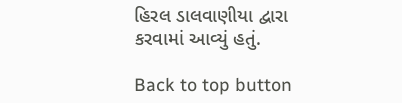હિરલ ડાલવાણીયા દ્વારા કરવામાં આવ્યું હતું.

Back to top button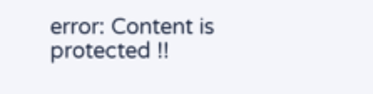error: Content is protected !!